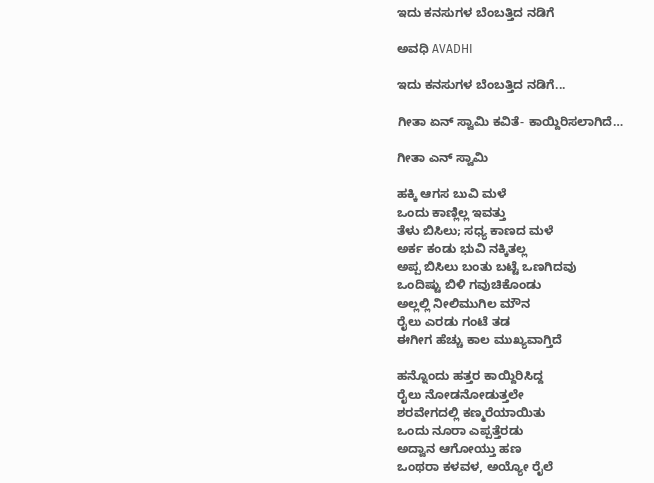ಇದು ಕನಸುಗಳ ಬೆಂಬತ್ತಿದ ನಡಿಗೆ‍

ಅವಧಿ AVADHI

ಇದು ಕನಸುಗಳ ಬೆಂಬತ್ತಿದ ನಡಿಗೆ...

ಗೀತಾ ಏನ್ ಸ್ವಾಮಿ ಕವಿತೆ- ಕಾಯ್ದಿರಿಸಲಾಗಿದೆ…

ಗೀತಾ ಎನ್ ಸ್ವಾಮಿ

ಹಕ್ಕಿ ಆಗಸ ಬುವಿ ಮಳೆ
ಒಂದು ಕಾಣ್ಲಿಲ್ಲ ಇವತ್ತು
ತೆಳು ಬಿಸಿಲು; ಸಧ್ಯ ಕಾಣದ ಮಳೆ
ಅರ್ಕ ಕಂಡು ಭುವಿ ನಕ್ಕಿತಲ್ಲ
ಅಪ್ಪ ಬಿಸಿಲು ಬಂತು ಬಟ್ಟೆ ಒಣಗಿದವು
ಒಂದಿಷ್ಟು ಬಿಳಿ ಗವುಚಿಕೊಂಡು
ಅಲ್ಲಲ್ಲಿ ನೀಲಿಮುಗಿಲ ಮೌನ
ರೈಲು ಎರಡು ಗಂಟೆ ತಡ
ಈಗೀಗ ಹೆಚ್ಚು ಕಾಲ ಮುಖ್ಯವಾಗ್ತಿದೆ

ಹನ್ನೊಂದು ಹತ್ತರ ಕಾಯ್ದಿರಿಸಿದ್ದ
ರೈಲು ನೋಡನೋಡುತ್ತಲೇ
ಶರವೇಗದಲ್ಲಿ ಕಣ್ಮರೆಯಾಯಿತು
ಒಂದು ನೂರಾ ಎಪ್ಪತ್ತೆರಡು
ಅದ್ವಾನ ಆಗೋಯ್ತು ಹಣ
ಒಂಥರಾ ಕಳವಳ, ಅಯ್ಯೋ ರೈಲೆ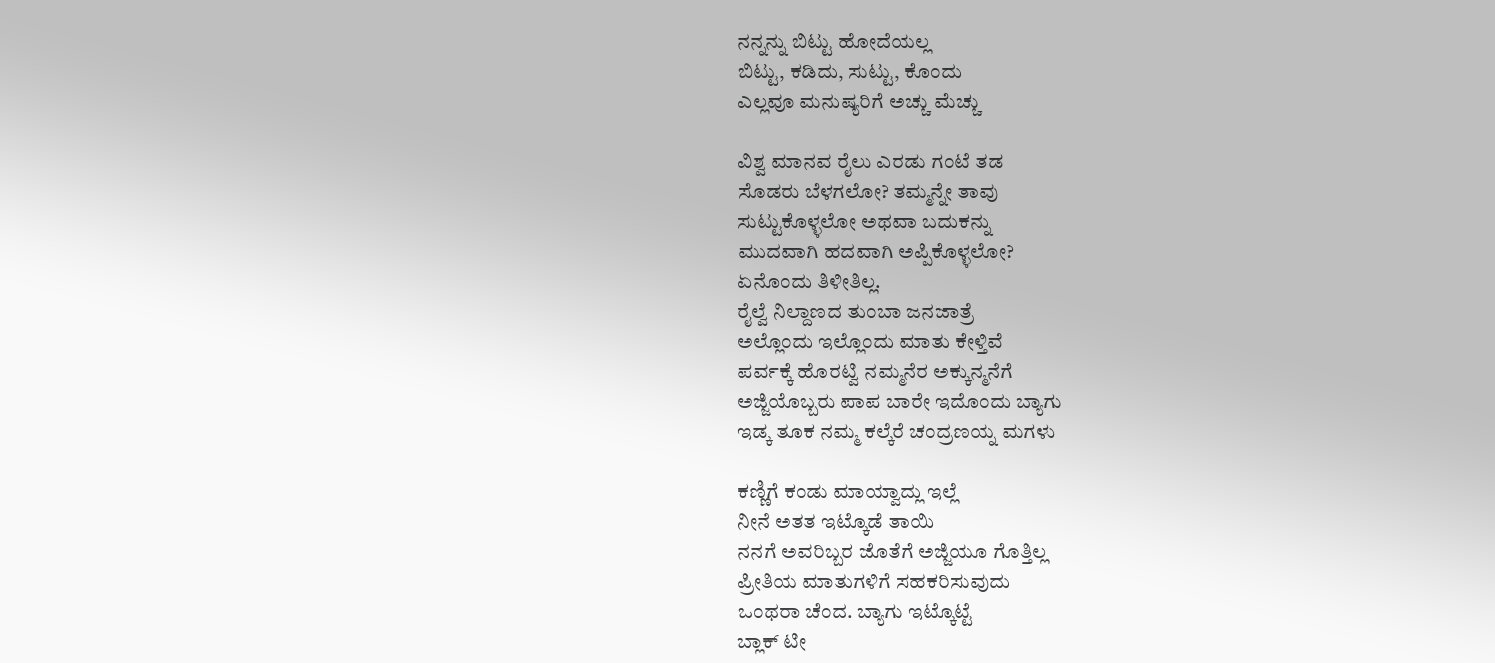ನನ್ನನ್ನು ಬಿಟ್ಟು ಹೋದೆಯಲ್ಲ
ಬಿಟ್ಟು, ಕಡಿದು, ಸುಟ್ಟು, ಕೊಂದು
ಎಲ್ಲವೂ ಮನುಷ್ಯರಿಗೆ ಅಚ್ಚು ಮೆಚ್ಚು

ವಿಶ್ವ ಮಾನವ ರೈಲು ಎರಡು ಗಂಟೆ ತಡ
ಸೊಡರು ಬೆಳಗಲೋ? ತಮ್ಮನ್ನೇ ತಾವು
ಸುಟ್ಟುಕೊಳ್ಳಲೋ ಅಥವಾ ಬದುಕನ್ನು
ಮುದವಾಗಿ ಹದವಾಗಿ ಅಪ್ಪಿಕೊಳ್ಳಲೋ?
ಏನೊಂದು ತಿಳೀತಿಲ್ಲ.
ರೈಲ್ವೆ ನಿಲ್ದಾಣದ ತುಂಬಾ ಜನಜಾತ್ರೆ
ಅಲ್ಲೊಂದು ಇಲ್ಲೊಂದು ಮಾತು ಕೇಳ್ತಿವೆ
ಪರ್ವಕ್ಕೆ ಹೊರಟ್ವಿ ನಮ್ಮನೆರ ಅಕ್ಕುನ್ಮನೆಗೆ
ಅಜ್ಜಿಯೊಬ್ಬರು ಪಾಪ ಬಾರೇ ಇದೊಂದು ಬ್ಯಾಗು
ಇಡ್ಕ ತೂಕ ನಮ್ಮ ಕಲ್ಕೆರೆ ಚಂದ್ರಣಯ್ನ ಮಗಳು

ಕಣ್ಣಿಗೆ ಕಂಡು ಮಾಯ್ವಾದ್ಲು ಇಲ್ಲೆ
ನೀನೆ ಅತತ ಇಟ್ಕೊಡೆ ತಾಯಿ
ನನಗೆ ಅವರಿಬ್ಬರ ಜೊತೆಗೆ ಅಜ್ಜಿಯೂ ಗೊತ್ತಿಲ್ಲ
ಪ್ರೀತಿಯ ಮಾತುಗಳಿಗೆ ಸಹಕರಿಸುವುದು
ಒಂಥರಾ ಚೆಂದ. ಬ್ಯಾಗು ಇಟ್ಕೊಟ್ಟೆ
ಬ್ಲಾಕ್ ಟೀ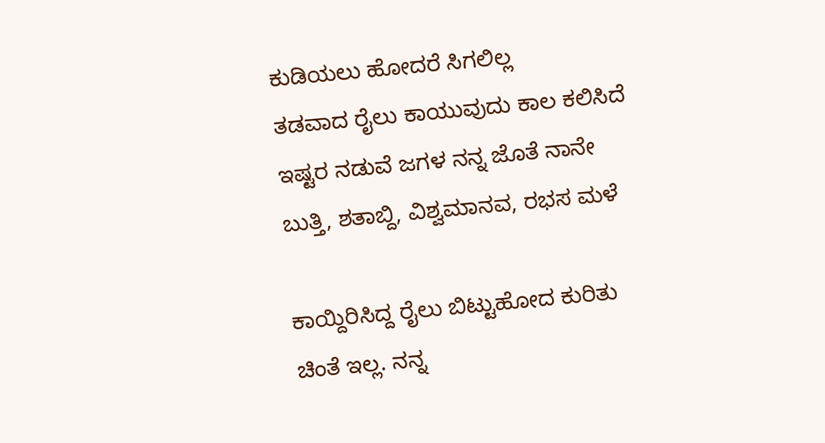ಕುಡಿಯಲು ಹೋದರೆ ಸಿಗಲಿಲ್ಲ
ತಡವಾದ ರೈಲು ಕಾಯುವುದು ಕಾಲ ಕಲಿಸಿದೆ
ಇಷ್ಟರ ನಡುವೆ ಜಗಳ ನನ್ನ ಜೊತೆ ನಾನೇ
ಬುತ್ತಿ, ಶತಾಬ್ದಿ, ವಿಶ್ವಮಾನವ, ರಭಸ ಮಳೆ

ಕಾಯ್ದಿರಿಸಿದ್ದ ರೈಲು ಬಿಟ್ಟುಹೋದ ಕುರಿತು
ಚಿಂತೆ ಇಲ್ಲ. ನನ್ನ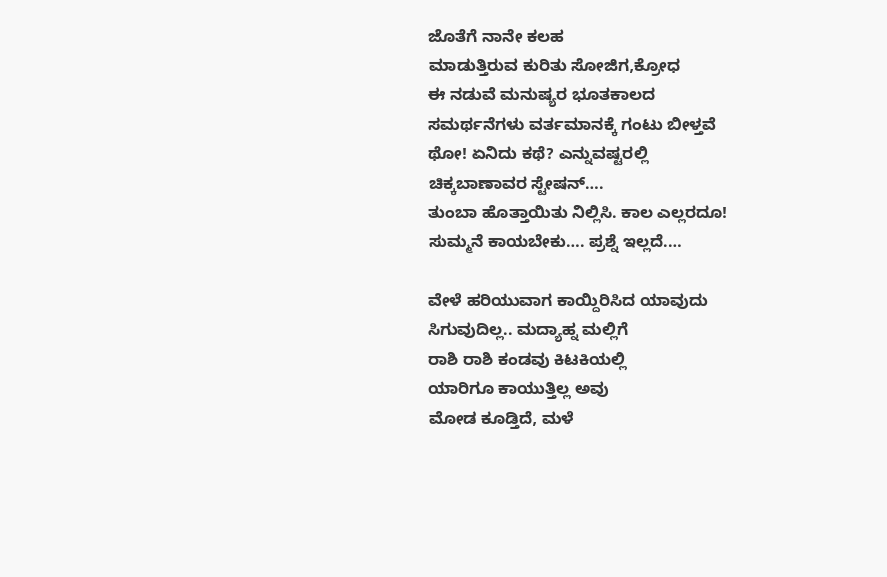ಜೊತೆಗೆ ನಾನೇ ಕಲಹ
ಮಾಡುತ್ತಿರುವ ಕುರಿತು ಸೋಜಿಗ,ಕ್ರೋಧ
ಈ ನಡುವೆ ಮನುಷ್ಯರ ಭೂತಕಾಲದ
ಸಮರ್ಥನೆಗಳು ವರ್ತಮಾನಕ್ಕೆ ಗಂಟು ಬೀಳ್ತವೆ
ಥೋ! ಏನಿದು ಕಥೆ? ಎನ್ನುವಷ್ಟರಲ್ಲಿ
ಚಿಕ್ಕಬಾಣಾವರ ಸ್ಟೇಷನ್….
ತುಂಬಾ ಹೊತ್ತಾಯಿತು ನಿಲ್ಲಿಸಿ. ಕಾಲ ಎಲ್ಲರದೂ!
ಸುಮ್ಮನೆ ಕಾಯಬೇಕು…. ಪ್ರಶ್ನೆ ಇಲ್ಲದೆ.…

ವೇಳೆ ಹರಿಯುವಾಗ ಕಾಯ್ದಿರಿಸಿದ ಯಾವುದು
ಸಿಗುವುದಿಲ್ಲ.. ಮದ್ಯಾಹ್ನ ಮಲ್ಲಿಗೆ
ರಾಶಿ ರಾಶಿ ಕಂಡವು ಕಿಟಕಿಯಲ್ಲಿ
ಯಾರಿಗೂ ಕಾಯುತ್ತಿಲ್ಲ ಅವು
ಮೋಡ ಕೂಡ್ತಿದೆ, ಮಳೆ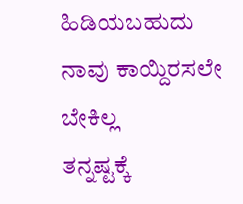ಹಿಡಿಯಬಹುದು
ನಾವು ಕಾಯ್ದಿರಸಲೇ ಬೇಕಿಲ್ಲ
ತನ್ನಷ್ಟಕ್ಕೆ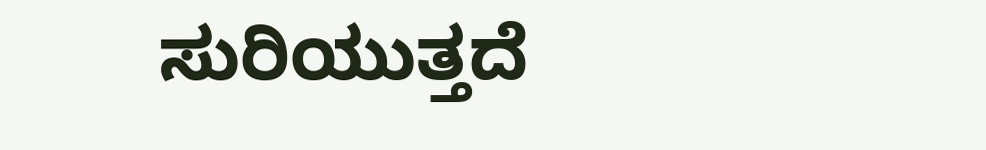ಸುರಿಯುತ್ತದೆ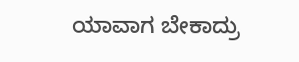ಯಾವಾಗ ಬೇಕಾದ್ರು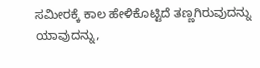ಸಮೀರಕ್ಕೆ ಕಾಲ ಹೇಳಿಕೊಟ್ಟಿದೆ ತಣ್ಣಗಿರುವುದನ್ನು
ಯಾವುದನ್ನು,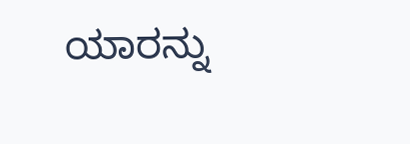ಯಾರನ್ನು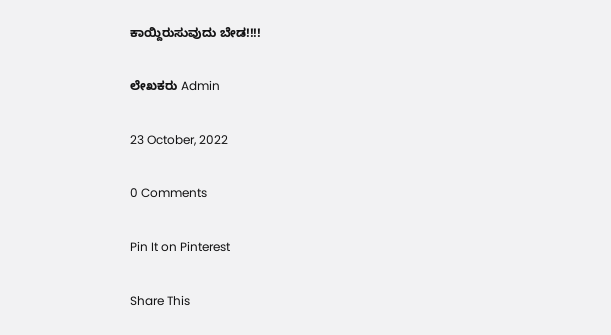ಕಾಯ್ದಿರುಸುವುದು ಬೇಡ!!!!

ಲೇಖಕರು Admin

23 October, 2022

0 Comments

Pin It on Pinterest

Share This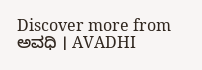Discover more from ಅವಧಿ । AVADHI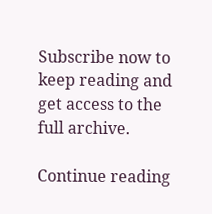Subscribe now to keep reading and get access to the full archive.

Continue reading